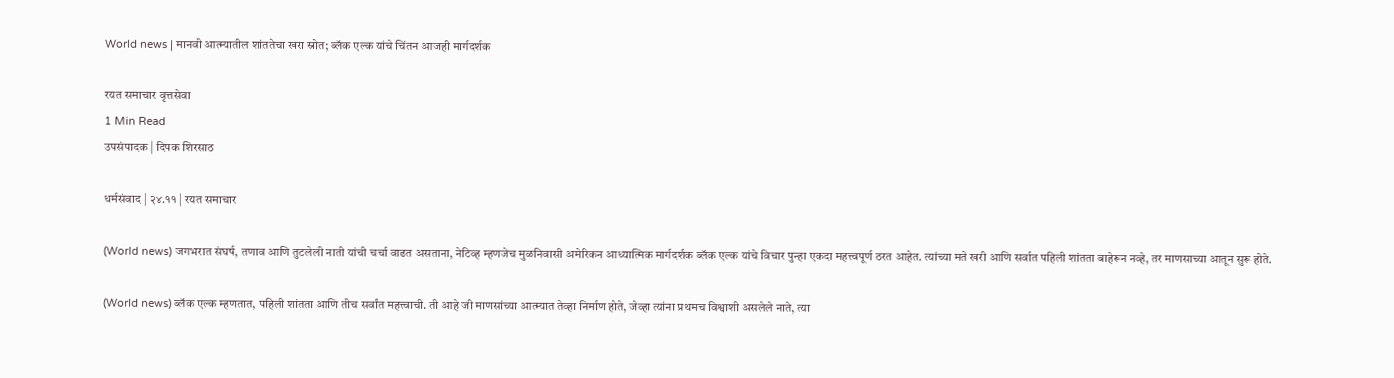World news | मानवी आत्म्यातील शांततेचा खरा स्रोत; ब्लॅक एल्क यांचे चिंतन आजही मार्गदर्शक

रयत समाचार वृत्तसेवा
1 Min Read
उपसंपादक | दिपक शिरसाठ

धर्मसंवाद | २४.११ | रयत समाचार

(World news) जगभरात संघर्ष, तणाव आणि तुटलेली नाती यांची चर्चा वाढत असताना, नेटिव्ह म्हणजेच मुळनिवासी अमेरिकन आध्यात्मिक मार्गदर्शक ब्लॅक एल्क यांचे विचार पुन्हा एकदा महत्त्वपूर्ण ठरत आहेत. त्यांच्या मते खरी आणि सर्वात पहिली शांतता बाहेरून नव्हे, तर माणसाच्या आतून सुरू होते.

(World news) ब्लॅक एल्क म्हणतात, पहिली शांतता आणि तीच सर्वांत महत्त्वाची. ती आहे जी माणसांच्या आत्म्यात तेव्हा निर्माण होते, जेव्हा त्यांना प्रथमच विश्वाशी असलेले नाते, त्या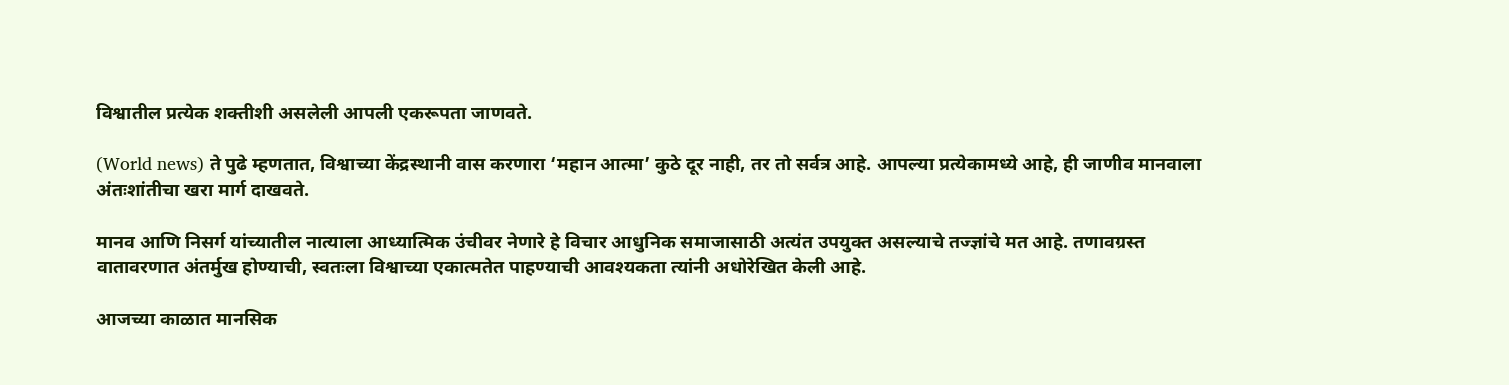विश्वातील प्रत्येक शक्तीशी असलेली आपली एकरूपता जाणवते.

(World news) ते पुढे म्हणतात, विश्वाच्या केंद्रस्थानी वास करणारा ‘महान आत्मा’ कुठे दूर नाही, तर तो सर्वत्र आहे. आपल्या प्रत्येकामध्ये आहे, ही जाणीव मानवाला अंतःशांतीचा खरा मार्ग दाखवते.

मानव आणि निसर्ग यांच्यातील नात्याला आध्यात्मिक उंचीवर नेणारे हे विचार आधुनिक समाजासाठी अत्यंत उपयुक्त असल्याचे तज्ज्ञांचे मत आहे. तणावग्रस्त वातावरणात अंतर्मुख होण्याची, स्वतःला विश्वाच्या एकात्मतेत पाहण्याची आवश्यकता त्यांनी अधोरेखित केली आहे.

आजच्या काळात मानसिक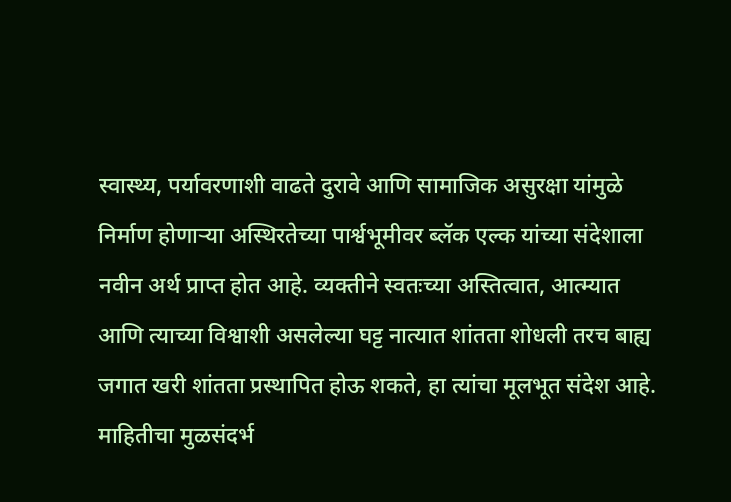स्वास्थ्य, पर्यावरणाशी वाढते दुरावे आणि सामाजिक असुरक्षा यांमुळे निर्माण होणाऱ्या अस्थिरतेच्या पार्श्वभूमीवर ब्लॅक एल्क यांच्या संदेशाला नवीन अर्थ प्राप्त होत आहे. व्यक्तीने स्वतःच्या अस्तित्वात, आत्म्यात आणि त्याच्या विश्वाशी असलेल्या घट्ट नात्यात शांतता शोधली तरच बाह्य जगात खरी शांतता प्रस्थापित होऊ शकते, हा त्यांचा मूलभूत संदेश आहे. माहितीचा मुळसंदर्भ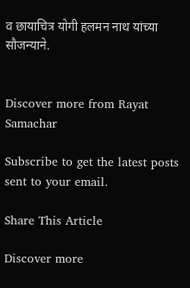व छायाचित्र योगी हलमन नाथ यांच्या सौजन्याने.


Discover more from Rayat Samachar

Subscribe to get the latest posts sent to your email.

Share This Article

Discover more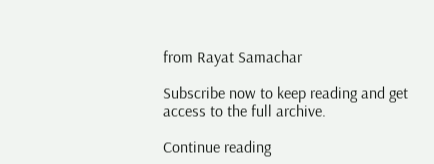from Rayat Samachar

Subscribe now to keep reading and get access to the full archive.

Continue reading